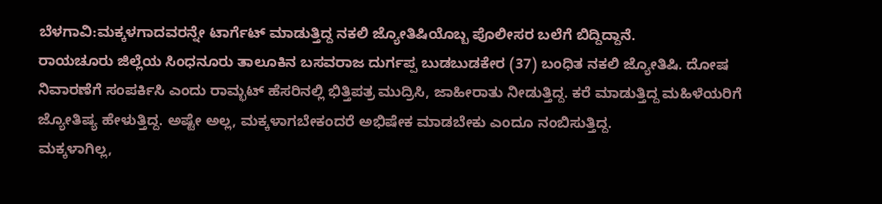ಬೆಳಗಾವಿ:ಮಕ್ಕಳಗಾದವರನ್ನೇ ಟಾರ್ಗೆಟ್ ಮಾಡುತ್ತಿದ್ದ ನಕಲಿ ಜ್ಯೋತಿಷಿಯೊಬ್ಬ ಪೊಲೀಸರ ಬಲೆಗೆ ಬಿದ್ದಿದ್ದಾನೆ.
ರಾಯಚೂರು ಜಿಲ್ಲೆಯ ಸಿಂಧನೂರು ತಾಲೂಕಿನ ಬಸವರಾಜ ದುರ್ಗಪ್ಪ ಬುಡಬುಡಕೇರ (37) ಬಂಧಿತ ನಕಲಿ ಜ್ಯೋತಿಷಿ. ದೋಷ ನಿವಾರಣೆಗೆ ಸಂಪರ್ಕಿಸಿ ಎಂದು ರಾಮ್ಭಟ್ ಹೆಸರಿನಲ್ಲಿ ಭಿತ್ತಿಪತ್ರ ಮುದ್ರಿಸಿ, ಜಾಹೀರಾತು ನೀಡುತ್ತಿದ್ದ. ಕರೆ ಮಾಡುತ್ತಿದ್ದ ಮಹಿಳೆಯರಿಗೆ ಜ್ಯೋತಿಷ್ಯ ಹೇಳುತ್ತಿದ್ದ. ಅಷ್ಟೇ ಅಲ್ಲ, ಮಕ್ಕಳಾಗಬೇಕಂದರೆ ಅಭಿಷೇಕ ಮಾಡಬೇಕು ಎಂದೂ ನಂಬಿಸುತ್ತಿದ್ದ.
ಮಕ್ಕಳಾಗಿಲ್ಲ,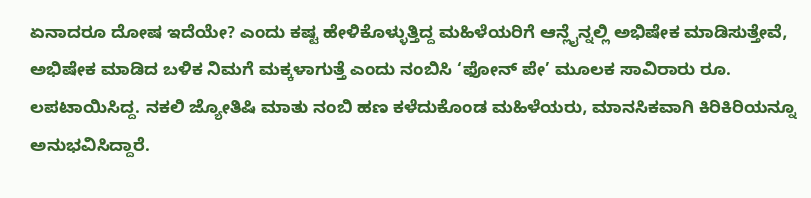ಏನಾದರೂ ದೋಷ ಇದೆಯೇ? ಎಂದು ಕಷ್ಟ ಹೇಳಿಕೊಳ್ಳುತ್ತಿದ್ದ ಮಹಿಳೆಯರಿಗೆ ಆನ್ಲೈನ್ನಲ್ಲಿ ಅಭಿಷೇಕ ಮಾಡಿಸುತ್ತೇವೆ, ಅಭಿಷೇಕ ಮಾಡಿದ ಬಳಿಕ ನಿಮಗೆ ಮಕ್ಕಳಾಗುತ್ತೆ ಎಂದು ನಂಬಿಸಿ ‘ಫೋನ್ ಪೇ’ ಮೂಲಕ ಸಾವಿರಾರು ರೂ. ಲಪಟಾಯಿಸಿದ್ದ. ನಕಲಿ ಜ್ಯೋತಿಷಿ ಮಾತು ನಂಬಿ ಹಣ ಕಳೆದುಕೊಂಡ ಮಹಿಳೆಯರು, ಮಾನಸಿಕವಾಗಿ ಕಿರಿಕಿರಿಯನ್ನೂ ಅನುಭವಿಸಿದ್ದಾರೆ.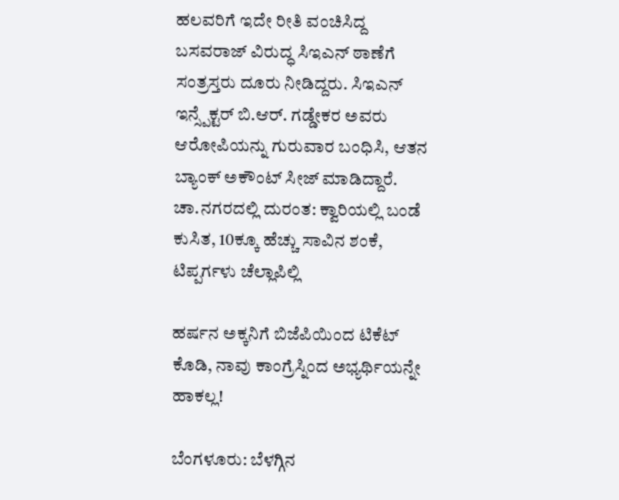ಹಲವರಿಗೆ ಇದೇ ರೀತಿ ವಂಚಿಸಿದ್ದ ಬಸವರಾಜ್ ವಿರುದ್ಧ ಸಿಇಎನ್ ಠಾಣೆಗೆ ಸಂತ್ರಸ್ತರು ದೂರು ನೀಡಿದ್ದರು. ಸಿಇಎನ್ ಇನ್ಸ್ಪೆಕ್ಟರ್ ಬಿ.ಆರ್. ಗಡ್ಡೇಕರ ಅವರು ಆರೋಪಿಯನ್ನು ಗುರುವಾರ ಬಂಧಿಸಿ, ಆತನ ಬ್ಯಾಂಕ್ ಅಕೌಂಟ್ ಸೀಜ್ ಮಾಡಿದ್ದಾರೆ.
ಚಾ.ನಗರದಲ್ಲಿ ದುರಂತ: ಕ್ವಾರಿಯಲ್ಲಿ ಬಂಡೆ ಕುಸಿತ, 10ಕ್ಕೂ ಹೆಚ್ಚು ಸಾವಿನ ಶಂಕೆ, ಟಿಪ್ಪರ್ಗಳು ಚೆಲ್ಲಾಪಿಲ್ಲಿ

ಹರ್ಷನ ಅಕ್ಕನಿಗೆ ಬಿಜೆಪಿಯಿಂದ ಟಿಕೆಟ್ ಕೊಡಿ, ನಾವು ಕಾಂಗ್ರೆಸ್ನಿಂದ ಅಭ್ಯರ್ಥಿಯನ್ನೇ ಹಾಕಲ್ಲ!

ಬೆಂಗಳೂರು: ಬೆಳಗ್ಗಿನ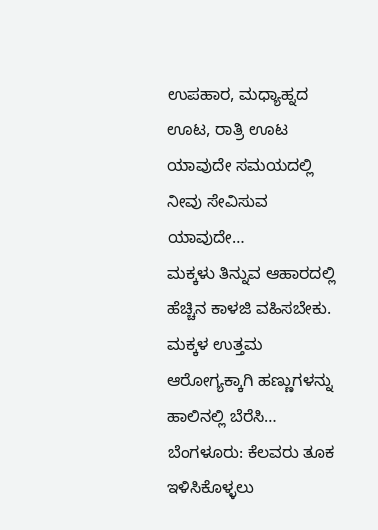ಉಪಹಾರ, ಮಧ್ಯಾಹ್ನದ ಊಟ, ರಾತ್ರಿ ಊಟ ಯಾವುದೇ ಸಮಯದಲ್ಲಿ ನೀವು ಸೇವಿಸುವ ಯಾವುದೇ…
ಮಕ್ಕಳು ತಿನ್ನುವ ಆಹಾರದಲ್ಲಿ ಹೆಚ್ಚಿನ ಕಾಳಜಿ ವಹಿಸಬೇಕು. ಮಕ್ಕಳ ಉತ್ತಮ ಆರೋಗ್ಯಕ್ಕಾಗಿ ಹಣ್ಣುಗಳನ್ನು ಹಾಲಿನಲ್ಲಿ ಬೆರೆಸಿ…
ಬೆಂಗಳೂರು: ಕೆಲವರು ತೂಕ ಇಳಿಸಿಕೊಳ್ಳಲು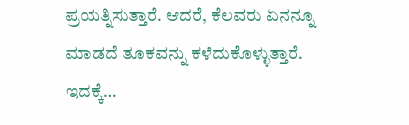ಪ್ರಯತ್ನಿಸುತ್ತಾರೆ. ಆದರೆ, ಕೆಲವರು ಏನನ್ನೂ ಮಾಡದೆ ತೂಕವನ್ನು ಕಳೆದುಕೊಳ್ಳುತ್ತಾರೆ. ಇದಕ್ಕೆ…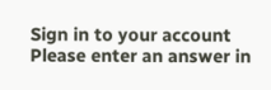Sign in to your account
Please enter an answer in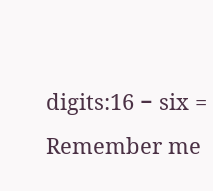digits:16 − six =
Remember me